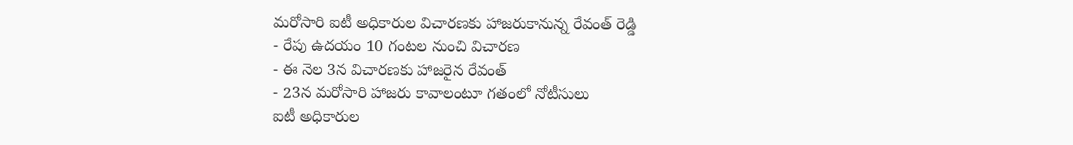మరోసారి ఐటీ అధికారుల విచారణకు హాజరుకానున్న రేవంత్ రెడ్డి
- రేపు ఉదయం 10 గంటల నుంచి విచారణ
- ఈ నెల 3న విచారణకు హాజరైన రేవంత్
- 23న మరోసారి హాజరు కావాలంటూ గతంలో నోటీసులు
ఐటీ అధికారుల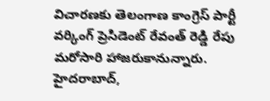విచారణకు తెలంగాణ కాంగ్రెస్ పార్టీ వర్కింగ్ ప్రెసిడెంట్ రేవంత్ రెడ్డి రేపు మరోసారి హాజరుకానున్నారు. హైదరాబాద్,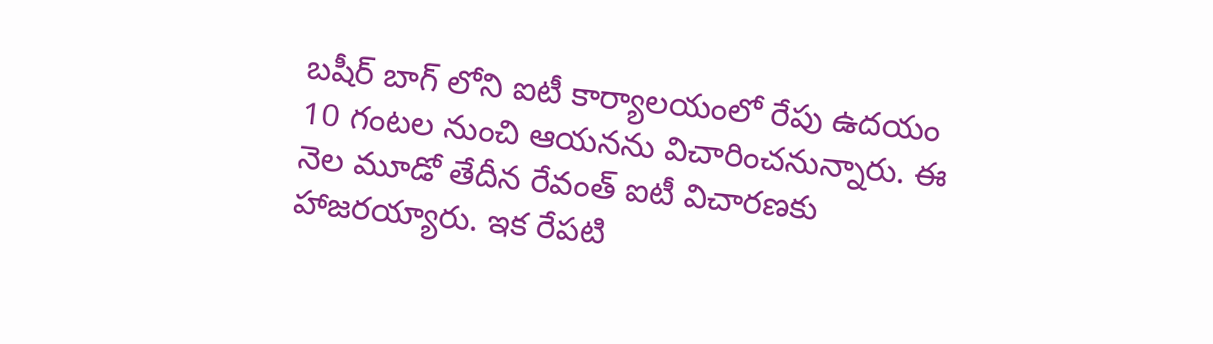బషీర్ బాగ్ లోని ఐటీ కార్యాలయంలో రేపు ఉదయం 10 గంటల నుంచి ఆయనను విచారించనున్నారు. ఈ నెల మూడో తేదీన రేవంత్ ఐటీ విచారణకు హాజరయ్యారు. ఇక రేపటి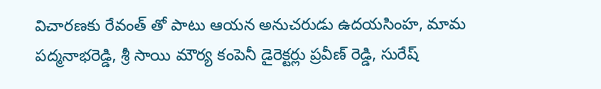విచారణకు రేవంత్ తో పాటు ఆయన అనుచరుడు ఉదయసింహ, మామ పద్మనాభరెడ్డి, శ్రీ సాయి మౌర్య కంపెనీ డైరెక్టర్లు ప్రవీణ్ రెడ్డి, సురేష్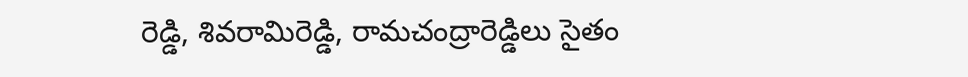రెడ్డి, శివరామిరెడ్డి, రామచంద్రారెడ్డిలు సైతం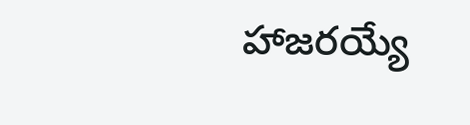హాజరయ్యే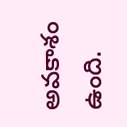అవకాశం ఉంది.